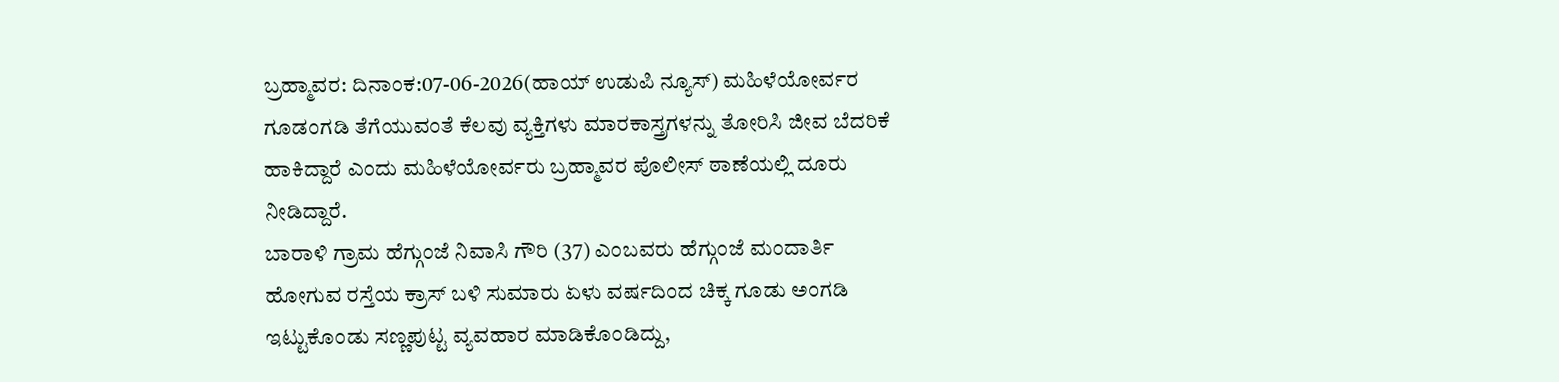ಬ್ರಹ್ಮಾವರ: ದಿನಾಂಕ:07-06-2026(ಹಾಯ್ ಉಡುಪಿ ನ್ಯೂಸ್) ಮಹಿಳೆಯೋರ್ವರ ಗೂಡಂಗಡಿ ತೆಗೆಯುವಂತೆ ಕೆಲವು ವ್ಯಕ್ತಿಗಳು ಮಾರಕಾಸ್ತ್ರಗಳನ್ನು ತೋರಿಸಿ ಜೀವ ಬೆದರಿಕೆ ಹಾಕಿದ್ದಾರೆ ಎಂದು ಮಹಿಳೆಯೋರ್ವರು ಬ್ರಹ್ಮಾವರ ಪೊಲೀಸ್ ಠಾಣೆಯಲ್ಲಿ ದೂರು ನೀಡಿದ್ದಾರೆ.
ಬಾರಾಳಿ ಗ್ರಾಮ ಹೆಗ್ಗುಂಜೆ ನಿವಾಸಿ ಗೌರಿ (37) ಎಂಬವರು ಹೆಗ್ಗುಂಜೆ ಮಂದಾರ್ತಿ ಹೋಗುವ ರಸ್ತೆಯ ಕ್ರಾಸ್ ಬಳಿ ಸುಮಾರು ಏಳು ವರ್ಷದಿಂದ ಚಿಕ್ಕ ಗೂಡು ಅಂಗಡಿ ಇಟ್ಟುಕೊಂಡು ಸಣ್ಣಪುಟ್ಟ ವ್ಯವಹಾರ ಮಾಡಿಕೊಂಡಿದ್ದು,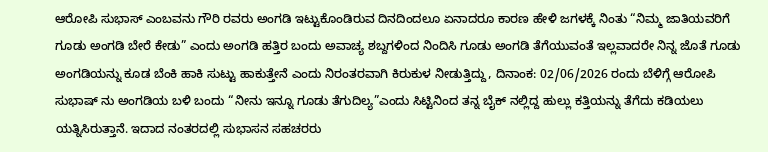ಆರೋಪಿ ಸುಭಾಸ್ ಎಂಬವನು ಗೌರಿ ರವರು ಅಂಗಡಿ ಇಟ್ಟುಕೊಂಡಿರುವ ದಿನದಿಂದಲೂ ಏನಾದರೂ ಕಾರಣ ಹೇಳಿ ಜಗಳಕ್ಕೆ ನಿಂತು “ನಿಮ್ಮ ಜಾತಿಯವರಿಗೆ ಗೂಡು ಅಂಗಡಿ ಬೇರೆ ಕೇಡು” ಎಂದು ಅಂಗಡಿ ಹತ್ತಿರ ಬಂದು ಅವಾಚ್ಯ ಶಬ್ದಗಳಿಂದ ನಿಂದಿಸಿ ಗೂಡು ಅಂಗಡಿ ತೆಗೆಯುವಂತೆ ಇಲ್ಲವಾದರೇ ನಿನ್ನ ಜೊತೆ ಗೂಡು ಅಂಗಡಿಯನ್ನು ಕೂಡ ಬೆಂಕಿ ಹಾಕಿ ಸುಟ್ಟು ಹಾಕುತ್ತೇನೆ ಎಂದು ನಿರಂತರವಾಗಿ ಕಿರುಕುಳ ನೀಡುತ್ತಿದ್ದು, ದಿನಾಂಕ: 02/06/2026 ರಂದು ಬೆಳಿಗ್ಗೆ ಆರೋಪಿ ಸುಭಾಷ್ ನು ಅಂಗಡಿಯ ಬಳಿ ಬಂದು “ನೀನು ಇನ್ನೂ ಗೂಡು ತೆಗುದಿಲ್ಯ”ಎಂದು ಸಿಟ್ಟಿನಿಂದ ತನ್ನ ಬೈಕ್ ನಲ್ಲಿದ್ದ ಹುಲ್ಲು ಕತ್ತಿಯನ್ನು ತೆಗೆದು ಕಡಿಯಲು ಯತ್ನಿಸಿರುತ್ತಾನೆ. ಇದಾದ ನಂತರದಲ್ಲಿ ಸುಭಾಸನ ಸಹಚರರು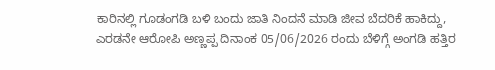ಕಾರಿನಲ್ಲಿ ಗೂಡಂಗಡಿ ಬಳಿ ಬಂದು ಜಾತಿ ನಿಂದನೆ ಮಾಡಿ ಜೀವ ಬೆದರಿಕೆ ಹಾಕಿದ್ದು, ಎರಡನೇ ಆರೋಪಿ ಅಣ್ಣಪ್ಪ ದಿನಾಂಕ 05/06/2026 ರಂದು ಬೆಳಿಗ್ಗೆ ಅಂಗಡಿ ಹತ್ತಿರ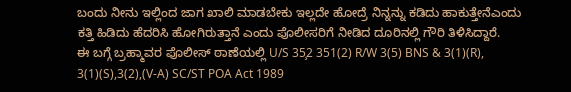ಬಂದು ನೀನು ಇಲ್ಲಿಂದ ಜಾಗ ಖಾಲಿ ಮಾಡಬೇಕು ಇಲ್ಲದೇ ಹೋದ್ರೆ ನಿನ್ನನ್ನು ಕಡಿದು ಹಾಕುತ್ತೇನೆಎಂದು ಕತ್ತಿ ಹಿಡಿದು ಹೆದರಿಸಿ ಹೋಗಿರುತ್ತಾನೆ ಎಂದು ಪೊಲೀಸರಿಗೆ ನೀಡಿದ ದೂರಿನಲ್ಲಿ ಗೌರಿ ತಿಳಿಸಿದ್ದಾರೆ.
ಈ ಬಗ್ಗೆ ಬ್ರಹ್ಮಾವರ ಪೊಲೀಸ್ ಠಾಣೆಯಲ್ಲಿ U/S 35̧2 351(2) R/W 3(5) BNS & 3(1)(R), 3(1)(S),3(2),(V-A) SC/ST POA Act 1989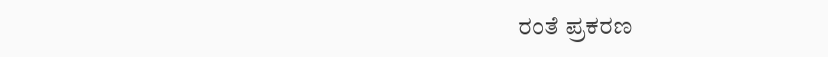ರಂತೆ ಪ್ರಕರಣ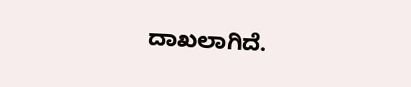ದಾಖಲಾಗಿದೆ.